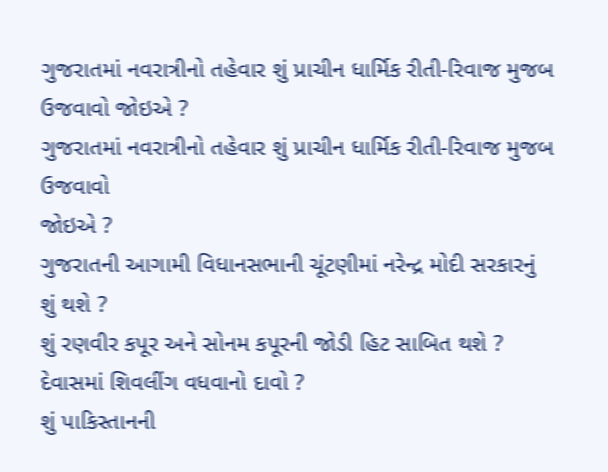ગુજરાતમાં નવરાત્રીનો તહેવાર શું પ્રાચીન ધાર્મિક રીતી-રિવાજ મુજબ ઉજવાવો જોઇએ ?
ગુજરાતમાં નવરાત્રીનો તહેવાર શું પ્રાચીન ધાર્મિક રીતી-રિવાજ મુજબ ઉજવાવો
જોઇએ ?
ગુજરાતની આગામી વિધાનસભાની ચૂંટણીમાં નરેન્દ્ર મોદી સરકારનું શું થશે ?
શું રણવીર કપૂર અને સોનમ કપૂરની જોડી હિટ સાબિત થશે ?
દેવાસમાં શિવલીંગ વધવાનો દાવો ?
શું પાકિસ્તાનની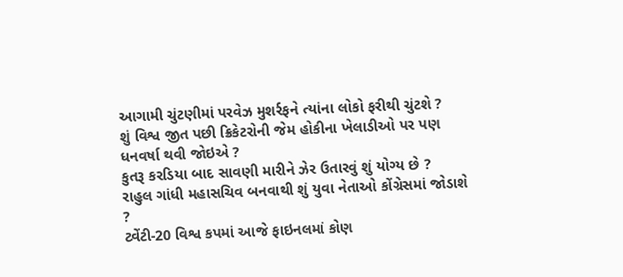આગામી ચુંટણીમાં પરવેઝ મુશર્રફને ત્યાંના લોકો ફરીથી ચુંટશે ?
શું વિશ્વ જીત પછી ક્રિકેટરોની જેમ હોકીના ખેલાડીઓ પર પણ ધનવર્ષા થવી જોઇએ ?
કુતરૂ કરડિયા બાદ સાવણી મારીને ઝેર ઉતારવું શું યોગ્ય છે ?
રાહુલ ગાંધી મહાસચિવ બનવાથી શું યુવા નેતાઓ કોંગ્રેસમાં જોડાશે ?
ટ્વેંટી-20 વિશ્વ કપમાં આજે ફાઇનલમાં કોણ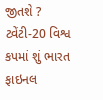જીતશે ?
ટ્વેંટી-20 વિશ્વ કપમાં શું ભારત ફાઇનલ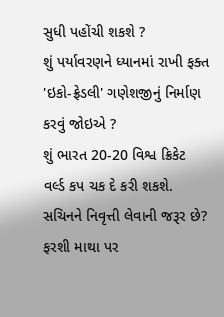સુધી પહોંચી શકશે ?
શું પર્યાવરણને ધ્યાનમાં રાખી ફક્ત 'ઇકો-ફ્રેડલી' ગણેશજીનું નિર્માણ કરવું જોઇએ ?
શું ભારત 20-20 વિશ્વ ક્રિકેટ વર્લ્ડ કપ ચક દે કરી શકશે.
સચિનને નિવૃત્તી લેવાની જરૂર છે?
ફરશી માથા પર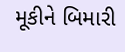મૂકીને બિમારી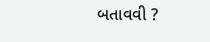બતાવવી ?